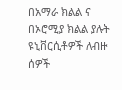በአማራ ክልል ና በኦሮሚያ ክልል ያሉት ዩኒቨርሲቶዎች ለብዙ ሰዎች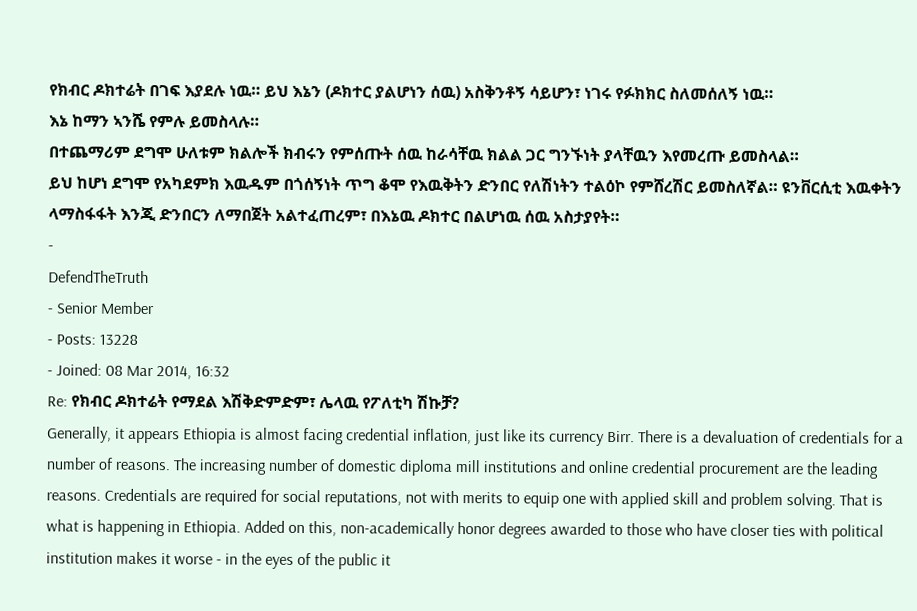የክብር ዶክተሬት በገፍ እያደሉ ነዉ። ይህ እኔን (ዶክተር ያልሆነን ሰዉ) አስቅንቶኝ ሳይሆን፣ ነገሩ የፉክክር ስለመሰለኝ ነዉ።
እኔ ከማን ኣንሼ የምሉ ይመስላሉ።
በተጨማሪም ደግሞ ሁለቱም ክልሎች ክብሩን የምሰጡት ሰዉ ከራሳቸዉ ክልል ጋር ግንኙነት ያላቸዉን እየመረጡ ይመስላል።
ይህ ከሆነ ደግሞ የአካደምክ እዉዱም በጎሰኝነት ጥግ ቆሞ የእዉቅትን ድንበር የለሽነትን ተልዕኮ የምሸረሽር ይመስለኛል። ዩንቨርሲቲ እዉቀትን ላማስፋፋት እንጂ ድንበርን ለማበጀት አልተፈጠረም፣ በእኔዉ ዶክተር በልሆነዉ ሰዉ አስታያየት።
-
DefendTheTruth
- Senior Member
- Posts: 13228
- Joined: 08 Mar 2014, 16:32
Re: የክብር ዶክተሬት የማደል እሽቅድምድም፣ ሌላዉ የፖለቲካ ሽኩቻ?
Generally, it appears Ethiopia is almost facing credential inflation, just like its currency Birr. There is a devaluation of credentials for a number of reasons. The increasing number of domestic diploma mill institutions and online credential procurement are the leading reasons. Credentials are required for social reputations, not with merits to equip one with applied skill and problem solving. That is what is happening in Ethiopia. Added on this, non-academically honor degrees awarded to those who have closer ties with political institution makes it worse - in the eyes of the public it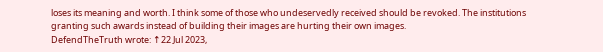loses its meaning and worth. I think some of those who undeservedly received should be revoked. The institutions granting such awards instead of building their images are hurting their own images.
DefendTheTruth wrote: ↑22 Jul 2023,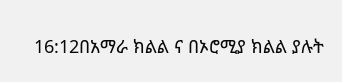16:12በአማራ ክልል ና በኦሮሚያ ክልል ያሉት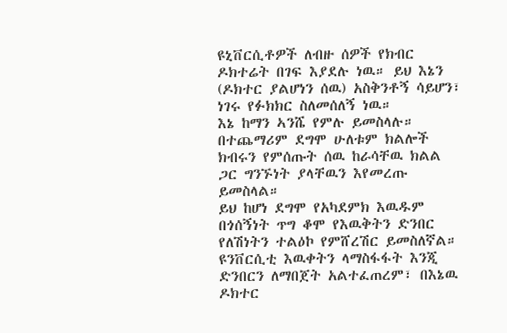ዩኒቨርሲቶዎች ለብዙ ሰዎች የክብር ዶክተሬት በገፍ እያደሉ ነዉ። ይህ እኔን (ዶክተር ያልሆነን ሰዉ) አስቅንቶኝ ሳይሆን፣ ነገሩ የፉክክር ስለመሰለኝ ነዉ።
እኔ ከማን ኣንሼ የምሉ ይመስላሉ።
በተጨማሪም ደግሞ ሁለቱም ክልሎች ክብሩን የምሰጡት ሰዉ ከራሳቸዉ ክልል ጋር ግንኙነት ያላቸዉን እየመረጡ ይመስላል።
ይህ ከሆነ ደግሞ የአካደምክ እዉዱም በጎሰኝነት ጥግ ቆሞ የእዉቅትን ድንበር የለሽነትን ተልዕኮ የምሸረሽር ይመስለኛል። ዩንቨርሲቲ እዉቀትን ላማስፋፋት እንጂ ድንበርን ለማበጀት አልተፈጠረም፣ በእኔዉ ዶክተር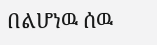በልሆነዉ ሰዉ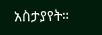አስታያየት።